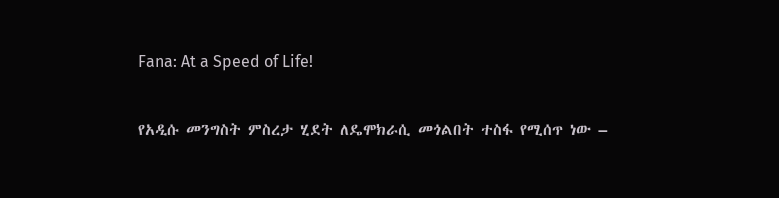Fana: At a Speed of Life!

የአዲሱ መንግስት ምስረታ ሂደት ለዴሞክራሲ መጎልበት ተስፋ የሚሰጥ ነው –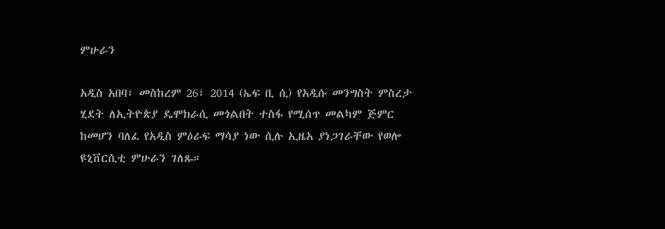ምሁራን

አዲስ አበባ፣ መስከረም 26፣ 2014 (ኤፍ ቢ ሲ) የአዲሱ መንግስት ምስረታ ሂደት ለኢትዮጵያ ዴሞክራሲ መጎልበት ተስፋ የሚሰጥ መልካም ጅምር ከመሆን ባለፈ የአዲስ ምዕራፍ ማሳያ ነው ሲሉ ኢዜአ ያነጋገራቸው የወሎ ዩኒቨርሲቲ ምሁራን ገለጹ።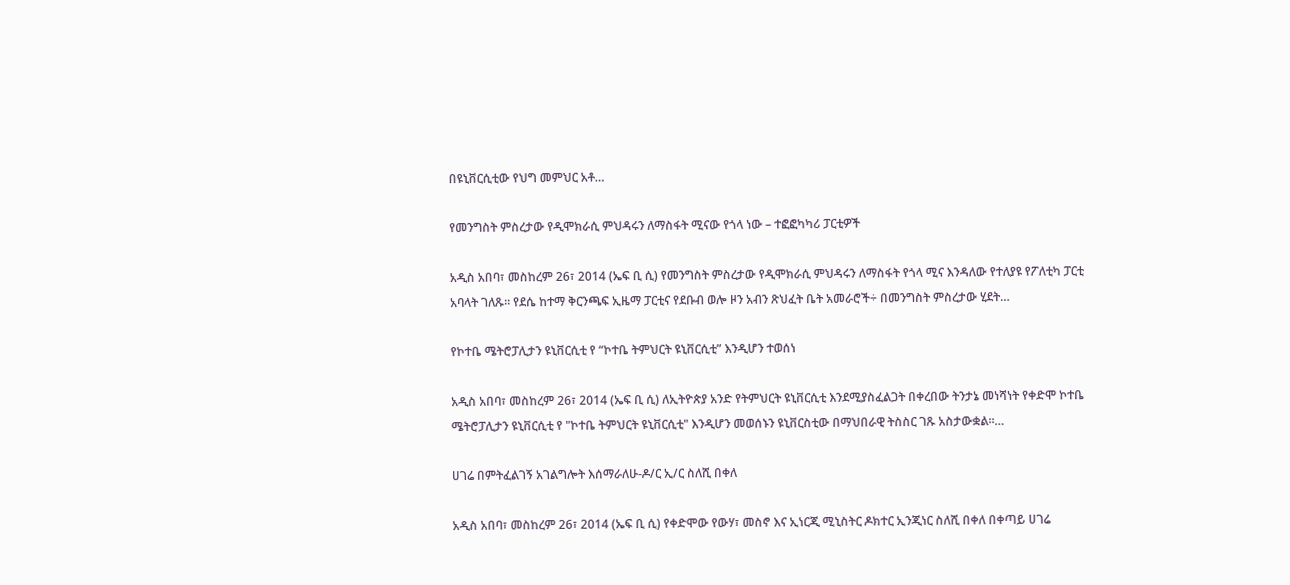በዩኒቨርሲቲው የህግ መምህር አቶ…

የመንግስት ምስረታው የዲሞክራሲ ምህዳሩን ለማስፋት ሚናው የጎላ ነው – ተፎፎካካሪ ፓርቲዎች

አዲስ አበባ፣ መስከረም 26፣ 2014 (ኤፍ ቢ ሲ) የመንግስት ምስረታው የዲሞክራሲ ምህዳሩን ለማስፋት የጎላ ሚና እንዳለው የተለያዩ የፖለቲካ ፓርቲ አባላት ገለጹ፡፡ የደሴ ከተማ ቅርንጫፍ ኢዜማ ፓርቲና የደቡብ ወሎ ዞን አብን ጽህፈት ቤት አመራሮች÷ በመንግስት ምስረታው ሂደት…

የኮተቤ ሜትሮፓሊታን ዩኒቨርሲቲ የ “ኮተቤ ትምህርት ዩኒቨርሲቲ” እንዲሆን ተወሰነ

አዲስ አበባ፣ መስከረም 26፣ 2014 (ኤፍ ቢ ሲ) ለኢትዮጵያ አንድ የትምህርት ዩኒቨርሲቲ እንደሚያስፈልጋት በቀረበው ትንታኔ መነሻነት የቀድሞ ኮተቤ ሜትሮፓሊታን ዩኒቨርሲቲ የ "ኮተቤ ትምህርት ዩኒቨርሲቲ" እንዲሆን መወሰኑን ዩኒቨርስቲው በማህበራዊ ትስስር ገጹ አስታውቋል።…

ሀገሬ በምትፈልገኝ አገልግሎት እሰማራለሁ-ዶ/ር ኢ/ር ስለሺ በቀለ

አዲስ አበባ፣ መስከረም 26፣ 2014 (ኤፍ ቢ ሲ) የቀድሞው የውሃ፣ መስኖ እና ኢነርጂ ሚኒስትር ዶክተር ኢንጂነር ስለሺ በቀለ በቀጣይ ሀገሬ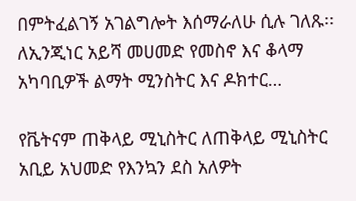በምትፈልገኝ አገልግሎት እሰማራለሁ ሲሉ ገለጹ፡፡ ለኢንጂነር አይሻ መሀመድ የመስኖ እና ቆላማ አካባቢዎች ልማት ሚንስትር እና ዶክተር…

የቬትናም ጠቅላይ ሚኒስትር ለጠቅላይ ሚኒስትር አቢይ አህመድ የእንኳን ደስ አለዎት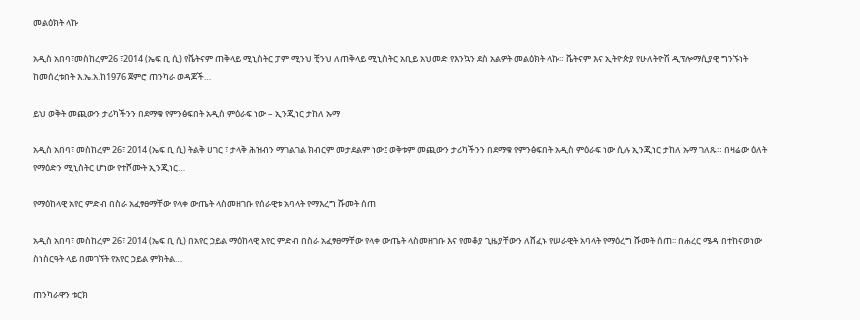መልዕክት ላኩ

አዲስ አበባ፣መስከረም26 ፣2014 (ኤፍ ቢ ሲ) የቬትናም ጠቅላይ ሚኒስትር ፓም ሚንህ ቺንህ ለጠቅላይ ሚኒስትር አቢይ አህመድ የእንኳን ደስ አልዎት መልዕክት ላኩ። ቬትናም እና ኢትዮጵያ የሁለትዮሽ ዲፕሎማሲያዊ ግንኙነት ከመሰረቱበት እ.ኤ.አ.ከ1976 ጀምሮ ጠንካራ ወዳጆች…

ይህ ወቅት መጪውን ታሪካችንን በደማቁ የምንፅፍበት አዲስ ምዕራፍ ነው – ኢንጂነር ታከለ ኡማ

አዲስ አበባ፣ መስከረም 26፣ 2014 (ኤፍ ቢ ሲ) ትልቅ ሀገር ፣ ታላቅ ሕዝብን ማገልገል ክብርም መታደልም ነው፤ ወቅቱም መጪውን ታሪካችንን በደማቁ የምንፅፍበት አዲስ ምዕራፍ ነው ሲሉ ኢንጂነር ታከለ ኡማ ገለጹ። በዛሬው ዕለት የማዕድን ሚኒስትር ሆነው የተሾሙት ኢንጂነር…

የማዕከላዊ አየር ምድብ በስራ አፈፃፀማቸው የላቀ ውጤት ላስመዘገቡ የሰራዊቱ አባላት የማእረግ ሹመት ሰጠ

አዲስ አበባ፣ መስከረም 26፣ 2014 (ኤፍ ቢ ሲ) በአየር ኃይል ማዕከላዊ አየር ምድብ በስራ አፈፃፀማቸው የላቀ ውጤት ላስመዘገቡ እና የመቆያ ጊዜያቸውን ለሸፈኑ የሠራዊት አባላት የማዕረግ ሹመት ሰጠ፡፡ በሐረር ሜዳ በተከናወነው ስነስርዓት ላይ በመገኘት የአየር ኃይል ምክትል…

ጠንካራዋን ቱርክ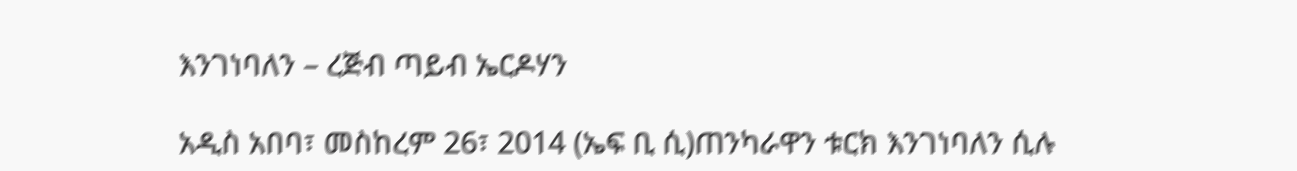እንገነባለን – ረጅብ ጣይብ ኤርዶሃን

አዲስ አበባ፣ መስከረም 26፣ 2014 (ኤፍ ቢ ሲ)ጠንካራዋን ቱርክ እንገነባለን ሲሉ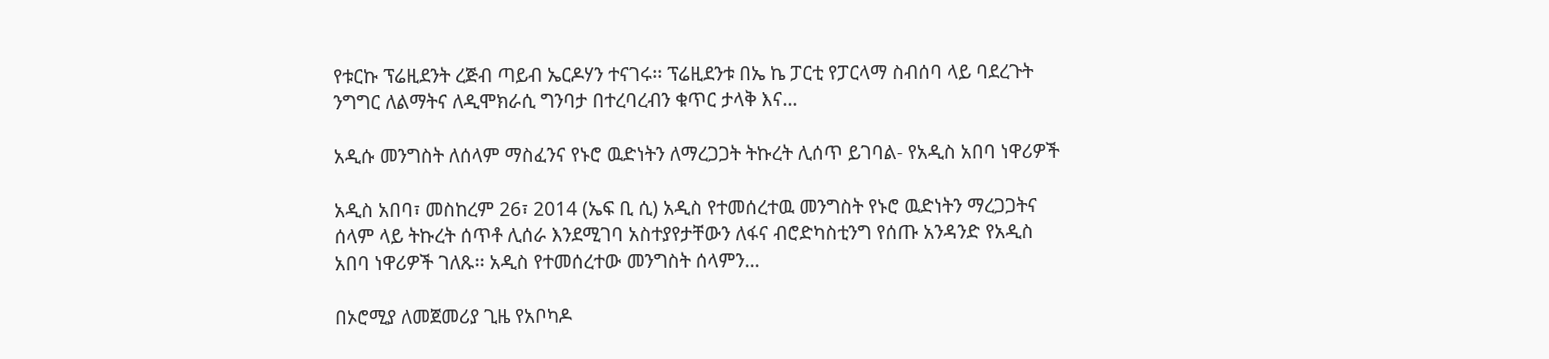የቱርኩ ፕሬዚደንት ረጅብ ጣይብ ኤርዶሃን ተናገሩ፡፡ ፕሬዚደንቱ በኤ ኬ ፓርቲ የፓርላማ ስብሰባ ላይ ባደረጉት ንግግር ለልማትና ለዲሞክራሲ ግንባታ በተረባረብን ቁጥር ታላቅ እና…

አዲሱ መንግስት ለሰላም ማስፈንና የኑሮ ዉድነትን ለማረጋጋት ትኩረት ሊሰጥ ይገባል- የአዲስ አበባ ነዋሪዎች

አዲስ አበባ፣ መስከረም 26፣ 2014 (ኤፍ ቢ ሲ) አዲስ የተመሰረተዉ መንግስት የኑሮ ዉድነትን ማረጋጋትና ሰላም ላይ ትኩረት ሰጥቶ ሊሰራ እንደሚገባ አስተያየታቸውን ለፋና ብሮድካስቲንግ የሰጡ አንዳንድ የአዲስ አበባ ነዋሪዎች ገለጹ፡፡ አዲስ የተመሰረተው መንግስት ሰላምን…

በኦሮሚያ ለመጀመሪያ ጊዜ የአቦካዶ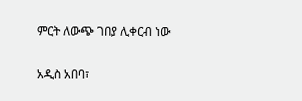ምርት ለውጭ ገበያ ሊቀርብ ነው

አዲስ አበባ፣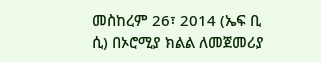መስከረም 26፣ 2014 (ኤፍ ቢ ሲ) በኦሮሚያ ክልል ለመጀመሪያ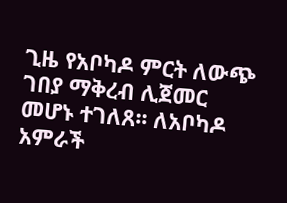ጊዜ የአቦካዶ ምርት ለውጭ ገበያ ማቅረብ ሊጀመር መሆኑ ተገለጸ፡፡ ለአቦካዶ አምራች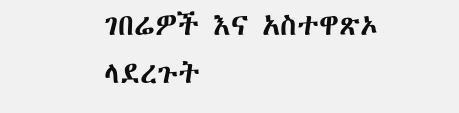ገበሬዎች እና አስተዋጽኦ ላደረጉት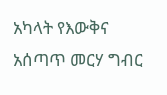አካላት የእውቅና አሰጣጥ መርሃ ግብር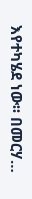እየተካሄደ ነው፡፡ በመርሃ…